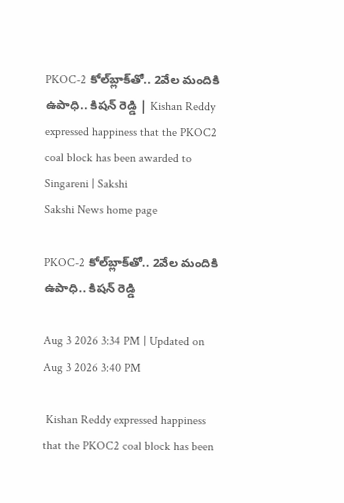PKOC-2 కోల్‌బ్లాక్‌తో.. 2వేల మందికి ఉపాధి.. కిషన్ రెడ్డి | Kishan Reddy expressed happiness that the PKOC2 coal block has been awarded to Singareni | Sakshi
Sakshi News home page

PKOC-2 కోల్‌బ్లాక్‌తో.. 2వేల మందికి ఉపాధి.. కిషన్ రెడ్డి

Aug 3 2026 3:34 PM | Updated on Aug 3 2026 3:40 PM

 Kishan Reddy expressed happiness that the PKOC2 coal block has been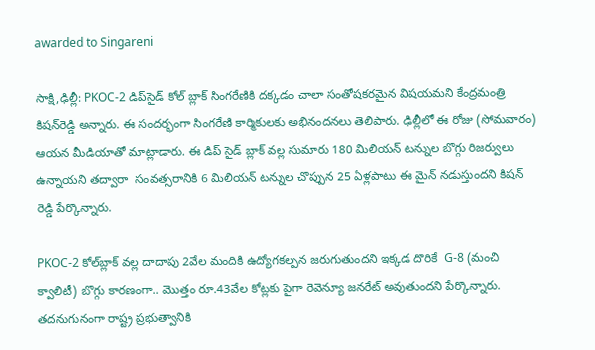awarded to Singareni

సాక్షి,ఢిల్లీ: PKOC-2 డిప్‌సైడ్ కోల్ బ్లాక్ సింగరేణికి దక్కడం చాలా సంతోషకరమైన విషయమని కేంద్రమంత్రి కిషన్‌రెడ్డి అన్నారు. ఈ సందర్భంగా సింగరేణి కార్మికులకు అభినందనలు తెలిపారు. ఢిల్లీలో ఈ రోజు (సోమవారం) ఆయన మీడియాతో మాట్లాడారు. ఈ డిప్ సైడ్ బ్లాక్ వల్ల సుమారు 180 మిలియన్ టన్నుల బొగ్గు రిజర్వులు ఉన్నాయని తద్వారా  సంవత్సరానికి 6 మిలియన్ టన్నుల చొప్పున 25 ఏళ్లపాటు ఈ మైన్ నడుస్తుందని కిషన్‌ రెడ్డి పేర్కొన్నారు.

PKOC-2 కోల్‌బ్లాక్‌ వల్ల దాదాపు 2వేల మందికి ఉద్యోగకల్పన జరుగుతుందని ఇక్కడ దొరికే  G-8 (మంచి క్వాలిటీ) బొగ్గు కారణంగా.. మొత్తం రూ.43వేల కోట్లకు పైగా రెవెన్యూ జనరేట్ అవుతుందని పేర్కొన్నారు. తదనుగునంగా రాష్ట్ర ప్రభుత్వానికి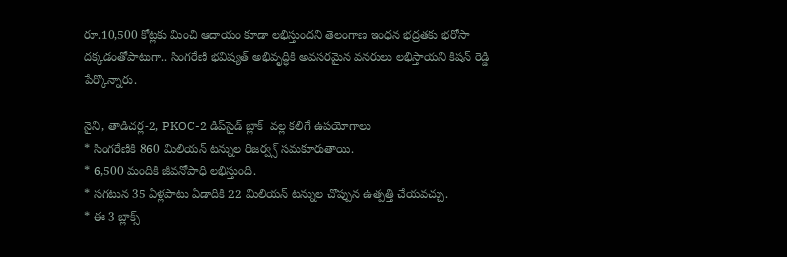రూ.10,500 కోట్లకు మించి ఆదాయం కూడా లభిస్తుందని తెలంగాణ ఇంధన భద్రతకు భరోసా దక్కడంతోపాటుగా.. సింగరేణి భవిష్యత్ అభివృద్ధికి అవసరమైన వనరులు లభిస్తాయని కిషన్‌ రెడ్డి పేర్కొన్నారు.

నైని, తాడిచర్ల-2, PKOC-2 డిప్‌సైడ్ బ్లాక్  వల్ల కలిగే ఉపయోగాలు
* సింగరేణికి 860 మిలియన్ టన్నుల రిజర్వ్స్ సమకూరుతాయి.
* 6,500 మందికి జీవనోపాధి లభిస్తుంది.
* సగటున 35 ఏళ్లపాటు ఏడాదికి 22 మిలియన్ టన్నుల చొప్పున ఉత్పత్తి చేయవచ్చు.
* ఈ 3 బ్లాక్స్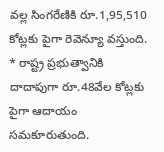వల్ల సింగరేణికి రూ.1,95,510 కోట్లకు పైగా రెవెన్యూ వస్తుంది.
* రాష్ట్ర ప్రభుత్వానికి దాదాపుగా రూ.48వేల కోట్లకు పైగా ఆదాయం సమకూరుతుంది.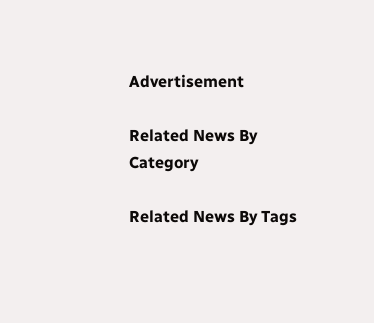Advertisement

Related News By Category

Related News By Tags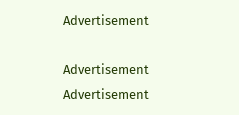Advertisement

Advertisement
Advertisement